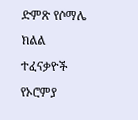ድምጽ የሶማሌ ክልል ተፈናቃዮች የኦሮምያ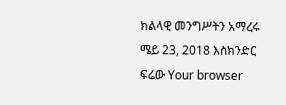ክልላዊ መንግሥትን አማረሩ ሜይ 23, 2018 እስክንድር ፍሬው Your browser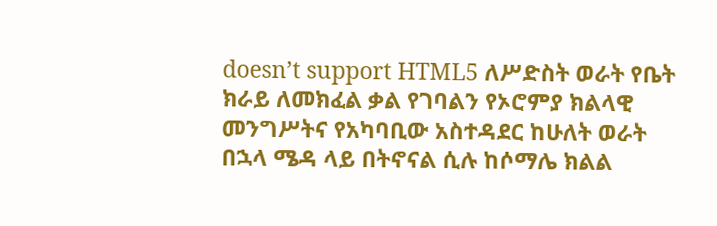doesn’t support HTML5 ለሥድስት ወራት የቤት ክራይ ለመክፈል ቃል የገባልን የኦሮምያ ክልላዊ መንግሥትና የአካባቢው አስተዳደር ከሁለት ወራት በኋላ ሜዳ ላይ በትኖናል ሲሉ ከሶማሌ ክልል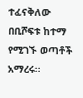ተፈናቅለው በቢሾፍቱ ከተማ የሚገኙ ወጣቶች አማረሩ፡፡